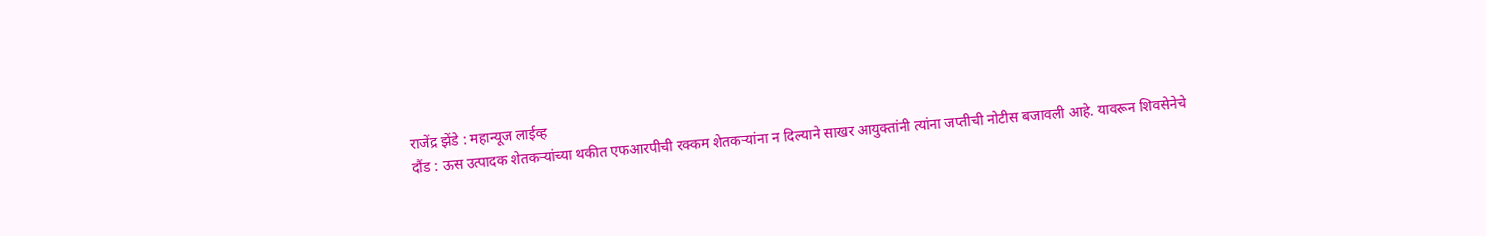राजेंद्र झेंडे : महान्यूज लाईव्ह
दौंड : ऊस उत्पादक शेतकऱ्यांच्या थकीत एफआरपीची रक्कम शेतकऱ्यांना न दिल्याने साखर आयुक्तांनी त्यांना जप्तीची नोटीस बजावली आहे. यावरून शिवसेनेचे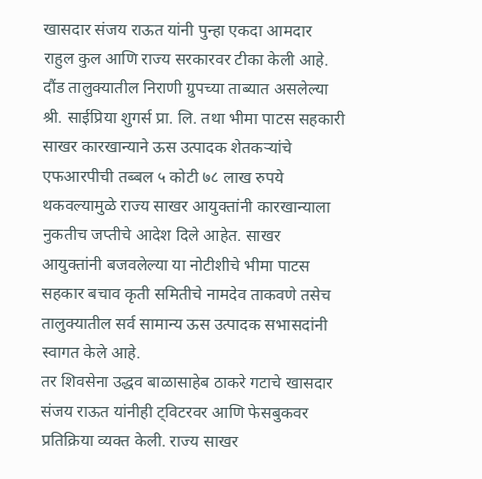खासदार संजय राऊत यांनी पुन्हा एकदा आमदार राहुल कुल आणि राज्य सरकारवर टीका केली आहे.
दौंड तालुक्यातील निराणी ग्रुपच्या ताब्यात असलेल्या श्री. साईप्रिया शुगर्स प्रा. लि. तथा भीमा पाटस सहकारी साखर कारखान्याने ऊस उत्पादक शेतकऱ्यांचे एफआरपीची तब्बल ५ कोटी ७८ लाख रुपये थकवल्यामुळे राज्य साखर आयुक्तांनी कारखान्याला नुकतीच जप्तीचे आदेश दिले आहेत. साखर आयुक्तांनी बजवलेल्या या नोटीशीचे भीमा पाटस सहकार बचाव कृती समितीचे नामदेव ताकवणे तसेच तालुक्यातील सर्व सामान्य ऊस उत्पादक सभासदांनी स्वागत केले आहे.
तर शिवसेना उद्धव बाळासाहेब ठाकरे गटाचे खासदार संजय राऊत यांनीही ट्विटरवर आणि फेसबुकवर प्रतिक्रिया व्यक्त केली. राज्य साखर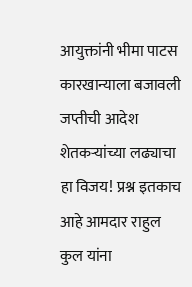आयुक्तांनी भीमा पाटस कारखान्याला बजावली जप्तीची आदेश शेतकऱ्यांच्या लढ्याचा हा विजय! प्रश्न इतकाच आहे आमदार राहुल कुल यांना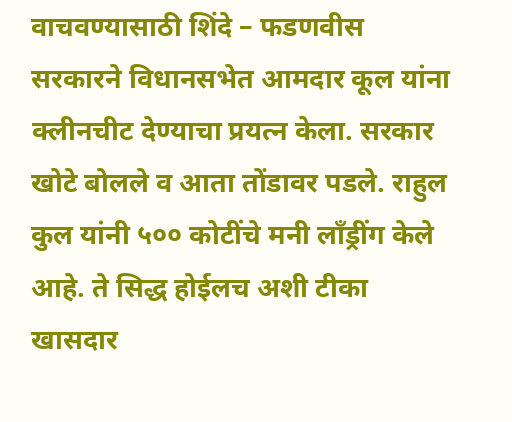वाचवण्यासाठी शिंदे – फडणवीस सरकारने विधानसभेत आमदार कूल यांना क्लीनचीट देण्याचा प्रयत्न केला. सरकार खोटे बोलले व आता तोंडावर पडले. राहुल कुल यांनी ५०० कोटींचे मनी लॉंड्रींग केले आहे. ते सिद्ध होईलच अशी टीका खासदार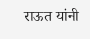राऊत यांनी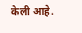केली आहे.